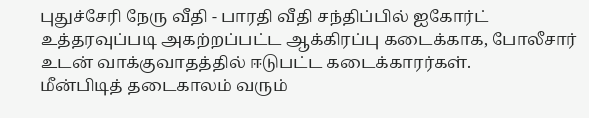புதுச்சேரி நேரு வீதி - பாரதி வீதி சந்திப்பில் ஐகோர்ட் உத்தரவுப்படி அகற்றப்பட்ட ஆக்கிரப்பு கடைக்காக, போலீசார் உடன் வாக்குவாதத்தில் ஈடுபட்ட கடைக்காரர்கள்.
மீன்பிடித் தடைகாலம் வரும்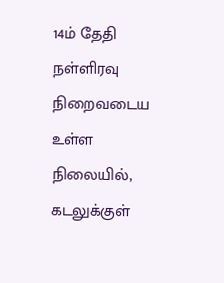14ம் தேதி நள்ளிரவு நிறைவடைய உள்ள நிலையில், கடலுக்குள்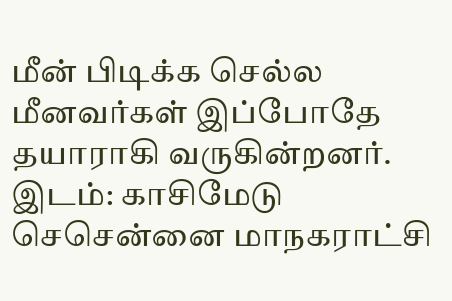மீன் பிடிக்க செல்ல மீனவர்கள் இப்போதே தயாராகி வருகின்றனர். இடம்: காசிமேடு
செசென்னை மாநகராட்சி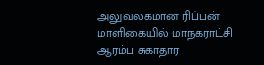அலுவலகமான ரிப்பன் மாளிகையில் மாநகராட்சி ஆரம்ப சுகாதார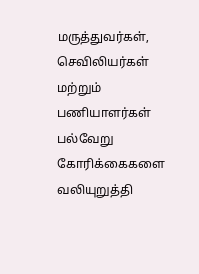மருத்துவர்கள், செவிலியர்கள் மற்றும் பணியாளர்கள் பல்வேறு கோரிக்கைகளை வலியுறுத்தி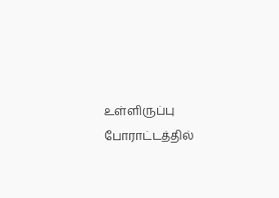உள்ளிருப்பு போராட்டத்தில்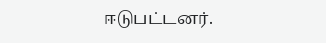ஈடுபட்டனர்.